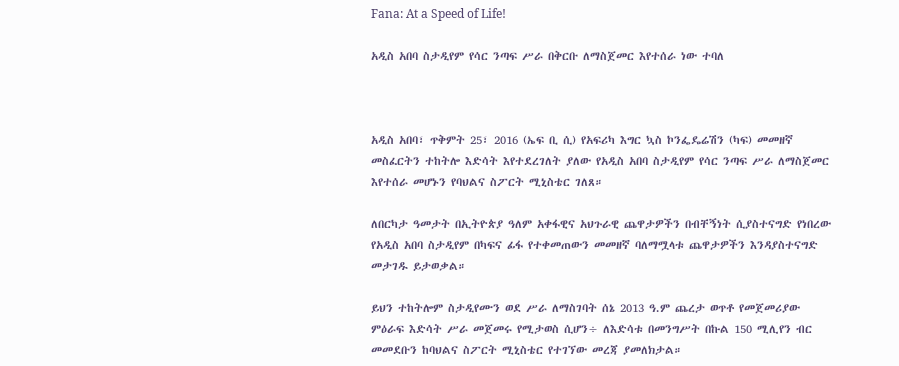Fana: At a Speed of Life!

አዲስ አበባ ስታዲየም የሳር ንጣፍ ሥራ በቅርቡ ለማስጀመር እየተሰራ ነው ተባለ



አዲስ አበባ፣ ጥቅምት 25፣ 2016 (ኤፍ ቢ ሲ) የአፍሪካ እግር ኳስ ኮንፌዴሬሽን (ካፍ) መመዘኛ መስፈርትን ተከትሎ እድሳት እየተደረገለት ያለው የአዲስ አበባ ስታዲየም የሳር ንጣፍ ሥራ ለማስጀመር እየተሰራ መሆኑን የባህልና ስፖርት ሚኒስቴር ገለጸ።

ለበርካታ ዓመታት በኢትዮጵያ ዓለም አቀፋዊና አህጉራዊ ጨዋታዎችን በብቸኝነት ሲያስተናግድ የነበረው የአዲስ አበባ ስታዲየም በካፍና ፊፋ የተቀመጠውን መመዘኛ ባለማሟላቱ ጨዋታዎችን እንዳያስተናግድ መታገዱ ይታወቃል።

ይህን ተከትሎም ስታዲየሙን ወደ ሥራ ለማስገባት ሰኔ 2013 ዓ.ም ጨረታ ወጥቶ የመጀመሪያው ምዕራፍ እድሳት ሥራ መጀመሩ የሚታወስ ሲሆን÷ ለእድሳቱ በመንግሥት በኩል 150 ሚሊየን ብር መመደቡን ከባህልና ስፖርት ሚኒስቴር የተገኘው መረጃ ያመለክታል።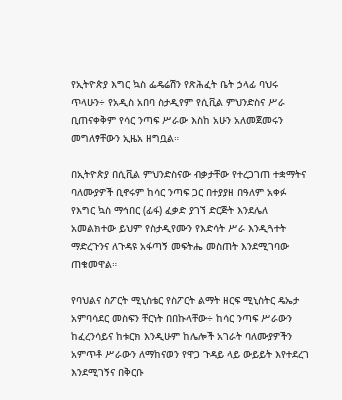የኢትዮጵያ እግር ኳስ ፌዴሬሽን የጽሕፈት ቤት ኃላፊ ባህሩ ጥላሁን÷ የአዲስ አበባ ስታዲየም የሲቪል ምህንድስና ሥራ ቢጠናቀቅም የሳር ንጣፍ ሥራው እስከ አሁን አለመጀመሩን መግለፃቸውን ኢዜአ ዘግቧል።

በኢትዮጵያ በሲቪል ምህንድስናው ብቃታቸው የተረጋገጠ ተቋማትና ባለሙያዎች ቢኖሩም ከሳር ንጣፍ ጋር በተያያዘ በዓለም አቀፉ የእግር ኳስ ማኅበር (ፊፋ) ፈቃድ ያገኘ ድርጅት እንደሌለ አመልክተው ይህም የስታዲየሙን የእድሳት ሥራ እንዲጓተት ማድረጉንና ለጉዳዩ አፋጣኝ መፍትሔ መስጠት እንደሚገባው ጠቁመዋል።

የባህልና ስፖርት ሚኒስቴር የስፖርት ልማት ዘርፍ ሚኒስትር ዴኤታ አምባሳደር መስፍን ቸርነት በበኩላቸው÷ ከሳር ንጣፍ ሥራውን ከፈረንሳይና ከቱርክ እንዲሁም ከሌሎች አገራት ባለሙያዎችን አምጥቶ ሥራውን ለማከናወን የዋጋ ጉዳይ ላይ ውይይት እየተደረገ እንደሚገኝና በቅርቡ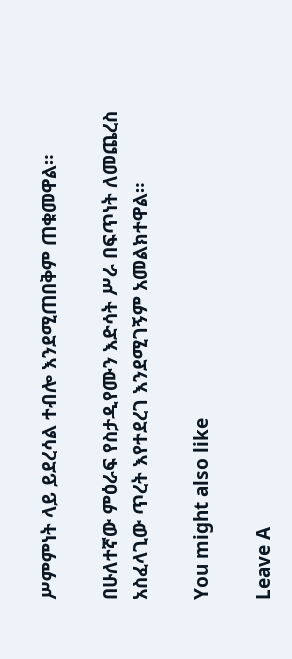ሥምምነት ላይ ይደረሳል ተብሎ እንደሚጠበቅም ጠቁመዋል።

በሁለተኛው ምዕራፍ የስታዲየሙን እድሳት ሥራ በፍጥነት ለመጨረስ አስፈላጊው ጥረት እየተደረገ እንደሚገኝም አመልክተዋል።

You might also like

Leave A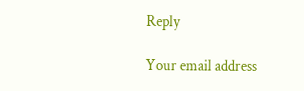Reply

Your email address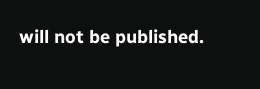will not be published.